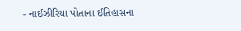- નાઈઝીરિયા પોતાના ઈતિહાસના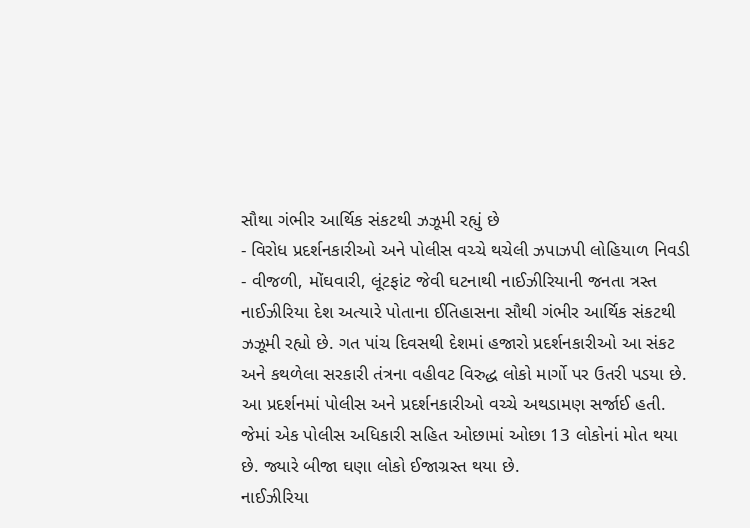સૌથા ગંભીર આર્થિક સંકટથી ઝઝૂમી રહ્યું છે
- વિરોધ પ્રદર્શનકારીઓ અને પોલીસ વચ્ચે થચેલી ઝપાઝપી લોહિયાળ નિવડી
- વીજળી, મોંઘવારી, લૂંટફાંટ જેવી ઘટનાથી નાઈઝીરિયાની જનતા ત્રસ્ત
નાઈઝીરિયા દેશ અત્યારે પોતાના ઈતિહાસના સૌથી ગંભીર આર્થિક સંકટથી ઝઝૂમી રહ્યો છે. ગત પાંચ દિવસથી દેશમાં હજારો પ્રદર્શનકારીઓ આ સંકટ અને કથળેલા સરકારી તંત્રના વહીવટ વિરુદ્ધ લોકો માર્ગો પર ઉતરી પડયા છે. આ પ્રદર્શનમાં પોલીસ અને પ્રદર્શનકારીઓ વચ્ચે અથડામણ સર્જાઈ હતી. જેમાં એક પોલીસ અધિકારી સહિત ઓછામાં ઓછા 13 લોકોનાં મોત થયા છે. જ્યારે બીજા ઘણા લોકો ઈજાગ્રસ્ત થયા છે.
નાઈઝીરિયા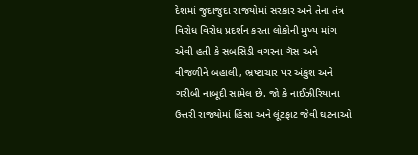દેશમાં જુદાજુદા રાજયોમાં સરકાર અને તેના તંત્ર વિરોધ વિરોધ પ્રદર્શન કરતા લોકોની મુખ્ય માંગ એવી હતી કે સબસિડી વગરના ગૅસ અને વીજળીને બહાલી, ભ્રષ્ટાચાર પર અંકુશ અને ગરીબી નાબૂદી સામેલ છે. જો કે નાઈઝીરિયાના ઉત્તરી રાજ્યોમાં હિંસા અને લૂંટફાટ જેવી ઘટનાઓ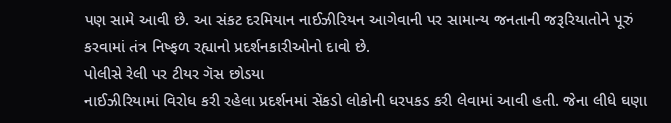પણ સામે આવી છે. આ સંકટ દરમિયાન નાઈઝીરિયન આગેવાની પર સામાન્ય જનતાની જરૂરિયાતોને પૂરું કરવામાં તંત્ર નિષ્ફળ રહ્યાનો પ્રદર્શનકારીઓનો દાવો છે.
પોલીસે રેલી પર ટીયર ગૅસ છોડયા
નાઈઝીરિયામાં વિરોધ કરી રહેલા પ્રદર્શનમાં સેંકડો લોકોની ધરપકડ કરી લેવામાં આવી હતી. જેના લીધે ઘણા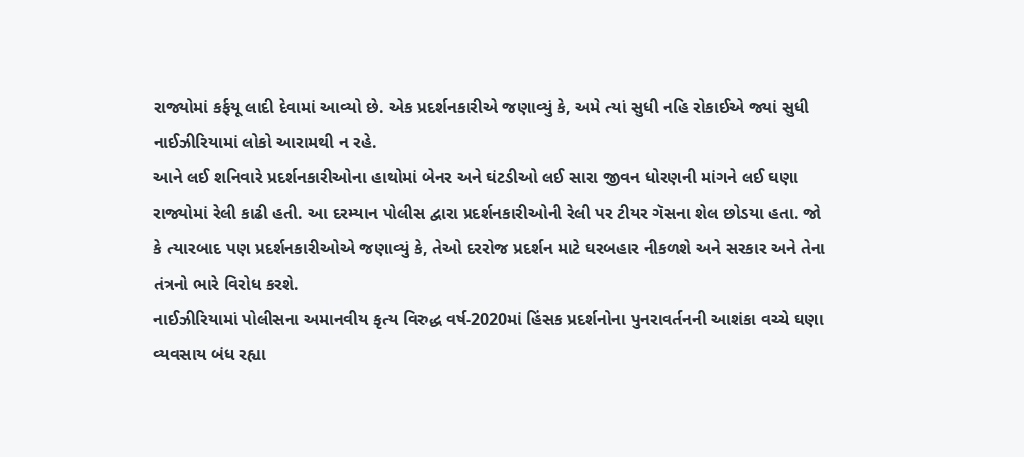રાજ્યોમાં કર્ફયૂ લાદી દેવામાં આવ્યો છે. એક પ્રદર્શનકારીએ જણાવ્યું કે, અમે ત્યાં સુધી નહિ રોકાઈએ જ્યાં સુધી નાઈઝીરિયામાં લોકો આરામથી ન રહે.
આને લઈ શનિવારે પ્રદર્શનકારીઓના હાથોમાં બેનર અને ઘંટડીઓ લઈ સારા જીવન ધોરણની માંગને લઈ ઘણા રાજ્યોમાં રેલી કાઢી હતી. આ દરમ્યાન પોલીસ દ્વારા પ્રદર્શનકારીઓની રેલી પર ટીયર ગૅસના શેલ છોડયા હતા. જો કે ત્યારબાદ પણ પ્રદર્શનકારીઓએ જણાવ્યું કે, તેઓ દરરોજ પ્રદર્શન માટે ઘરબહાર નીકળશે અને સરકાર અને તેના તંત્રનો ભારે વિરોધ કરશે.
નાઈઝીરિયામાં પોલીસના અમાનવીય કૃત્ય વિરુદ્ધ વર્ષ-2020માં હિંસક પ્રદર્શનોના પુનરાવર્તનની આશંકા વચ્ચે ઘણા વ્યવસાય બંધ રહ્યા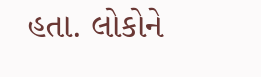હતા. લોકોને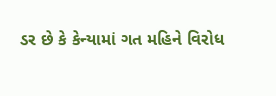ડર છે કે કેન્યામાં ગત મહિને વિરોધ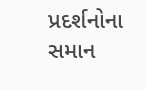પ્રદર્શનોના સમાન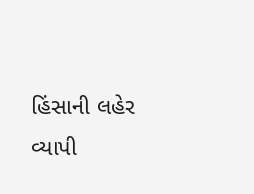હિંસાની લહેર વ્યાપી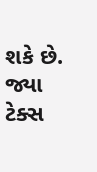શકે છે. જ્યા ટેક્સ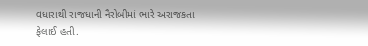વધારાથી રાજધાની નૈરોબીમાં ભારે અરાજકતા ફેલાઈ હતી.